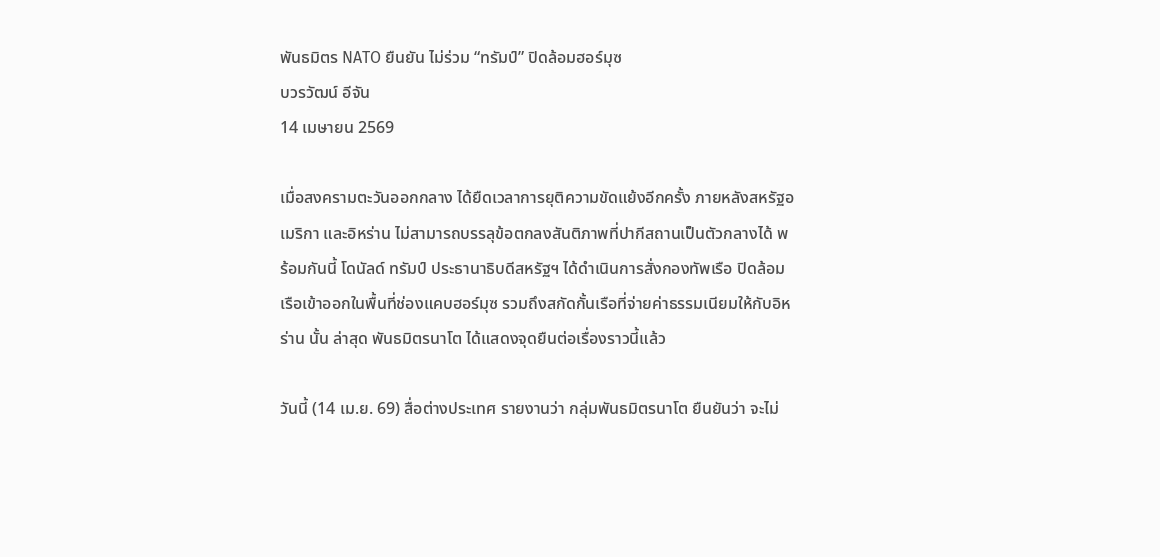พันธมิตร NATO ยืนยัน ไม่ร่วม “ทรัมป์” ปิดล้อมฮอร์มุซ
บวรวัฒน์ อีจัน
14 เมษายน 2569

เมื่อสงครามตะวันออกกลาง ได้ยืดเวลาการยุติความขัดแย้งอีกครั้ง ภายหลังสหรัฐอเมริกา และอิหร่าน ไม่สามารถบรรลุข้อตกลงสันติภาพที่ปากีสถานเป็นตัวกลางได้ พร้อมกันนี้ โดนัลด์ ทรัมป์ ประธานาธิบดีสหรัฐฯ ได้ดำเนินการสั่งกองทัพเรือ ปิดล้อมเรือเข้าออกในพื้นที่ช่องแคบฮอร์มุซ รวมถึงสกัดกั้นเรือที่จ่ายค่าธรรมเนียมให้กับอิหร่าน นั้น ล่าสุด พันธมิตรนาโต ได้แสดงจุดยืนต่อเรื่องราวนี้แล้ว

วันนี้ (14 เม.ย. 69) สื่อต่างประเทศ รายงานว่า กลุ่มพันธมิตรนาโต ยืนยันว่า จะไม่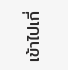เข้าไปเกี่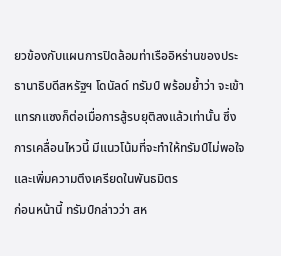ยวข้องกับแผนการปิดล้อมท่าเรืออิหร่านของประธานาธิบดีสหรัฐฯ โดนัลด์ ทรัมป์ พร้อมย้ำว่า จะเข้าแทรกแซงก็ต่อเมื่อการสู้รบยุติลงแล้วเท่านั้น ซึ่งการเคลื่อนไหวนี้ มีแนวโน้มที่จะทำให้ทรัมป์ไม่พอใจ และเพิ่มความตึงเครียดในพันธมิตร
ก่อนหน้านี้ ทรัมป์กล่าวว่า สห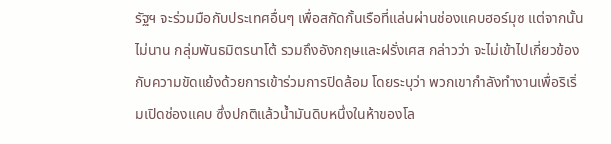รัฐฯ จะร่วมมือกับประเทศอื่นๆ เพื่อสกัดกั้นเรือที่แล่นผ่านช่องแคบฮอร์มุซ แต่จากนั้นไม่นาน กลุ่มพันธมิตรนาโต้ รวมถึงอังกฤษและฝรั่งเศส กล่าวว่า จะไม่เข้าไปเกี่ยวข้องกับความขัดแย้งด้วยการเข้าร่วมการปิดล้อม โดยระบุว่า พวกเขากำลังทำงานเพื่อริเริ่มเปิดช่องแคบ ซึ่งปกติแล้วน้ำมันดิบหนึ่งในห้าของโล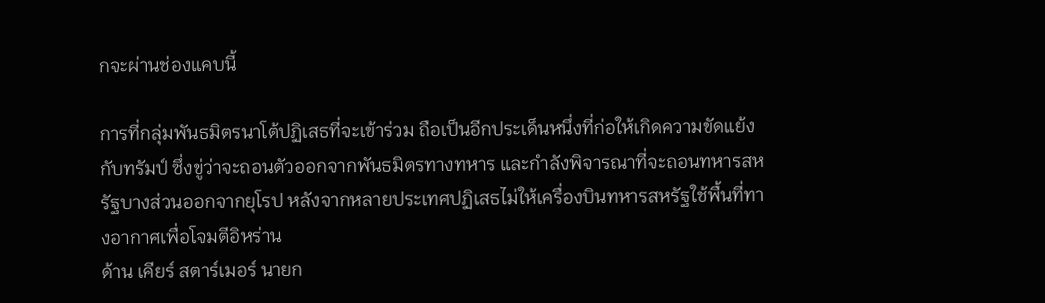กจะผ่านช่องแคบนี้

การที่กลุ่มพันธมิตรนาโต้ปฏิเสธที่จะเข้าร่วม ถือเป็นอีกประเด็นหนึ่งที่ก่อให้เกิดความขัดแย้งกับทรัมป์ ซึ่งขู่ว่าจะถอนตัวออกจากพันธมิตรทางทหาร และกำลังพิจารณาที่จะถอนทหารสหรัฐบางส่วนออกจากยุโรป หลังจากหลายประเทศปฏิเสธไม่ให้เครื่องบินทหารสหรัฐใช้พื้นที่ทางอากาศเพื่อโจมตีอิหร่าน
ด้าน เคียร์ สตาร์เมอร์ นายก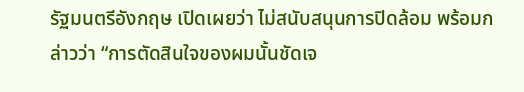รัฐมนตรีอังกฤษ เปิดเผยว่า ไม่สนับสนุนการปิดล้อม พร้อมกล่าวว่า “การตัดสินใจของผมนั้นชัดเจ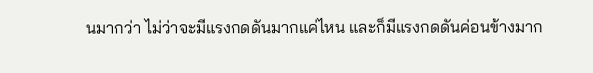นมากว่า ไม่ว่าจะมีแรงกดดันมากแค่ไหน และก็มีแรงกดดันค่อนข้างมาก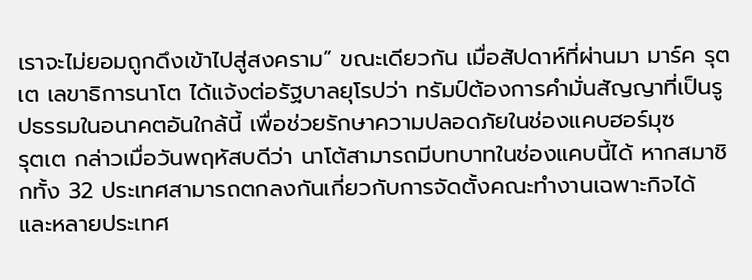เราจะไม่ยอมถูกดึงเข้าไปสู่สงคราม” ขณะเดียวกัน เมื่อสัปดาห์ที่ผ่านมา มาร์ค รุตเต เลขาธิการนาโต ได้แจ้งต่อรัฐบาลยุโรปว่า ทรัมป์ต้องการคำมั่นสัญญาที่เป็นรูปธรรมในอนาคตอันใกล้นี้ เพื่อช่วยรักษาความปลอดภัยในช่องแคบฮอร์มุซ
รุตเต กล่าวเมื่อวันพฤหัสบดีว่า นาโต้สามารถมีบทบาทในช่องแคบนี้ได้ หากสมาชิกทั้ง 32 ประเทศสามารถตกลงกันเกี่ยวกับการจัดตั้งคณะทำงานเฉพาะกิจได้ และหลายประเทศ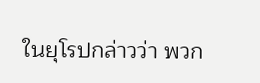ในยุโรปกล่าวว่า พวก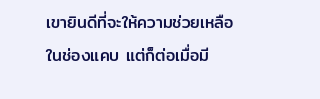เขายินดีที่จะให้ความช่วยเหลือในช่องแคบ แต่ก็ต่อเมื่อมี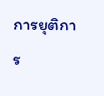การยุติการ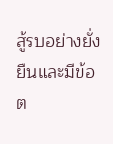สู้รบอย่างยั่งยืนและมีข้อต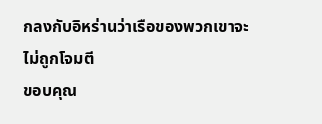กลงกับอิหร่านว่าเรือของพวกเขาจะไม่ถูกโจมตี
ขอบคุณ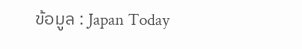ข้อมูล : Japan Today